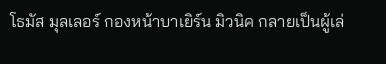โธมัส มุลเลอร์ กองหน้าบาเยิร์น มิวนิค กลายเป็นผู้เล่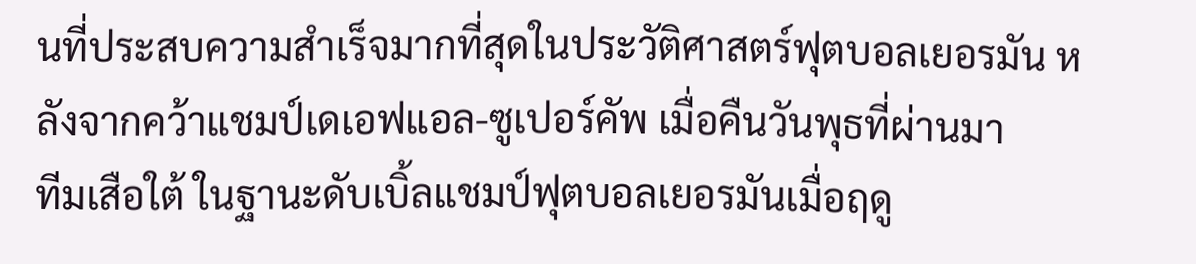นที่ประสบความสำเร็จมากที่สุดในประวัติศาสตร์ฟุตบอลเยอรมัน หลังจากคว้าแชมป์เดเอฟแอล-ซูเปอร์คัพ เมื่อคืนวันพุธที่ผ่านมา
ทีมเสือใต้ ในฐานะดับเบิ้ลแชมป์ฟุตบอลเยอรมันเมื่อฤดู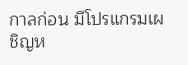กาลก่อน มีโปรแกรมเผชิญห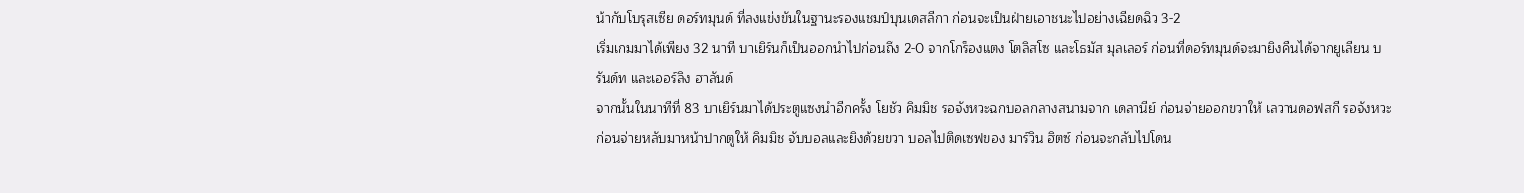น้ากับโบรุสเซีย ดอร์ทมุนด์ ที่ลงแข่งขันในฐานะรองแชมป์บุนเดสลีกา ก่อนจะเป็นฝ่ายเอาชนะไปอย่างเฉียดฉิว 3-2
เริ่มเกมมาได้เพียง 32 นาที บาเยิร์นก็เป็นออกนำไปก่อนถึง 2-0 จากโกร็องแตง โตลิสโซ และโธมัส มุลเลอร์ ก่อนที่ดอร์ทมุนด์จะมายิงคืนได้จากยูเลียน บรันด์ท และเออร์ลิง ฮาลันด์
จากนั้นในนาทีที่ 83 บาเยิร์นมาได้ประตูแซงนำอีกครั้ง โยชัว คิมมิช รอจังหวะฉกบอลกลางสนามจาก เดลานีย์ ก่อนจ่ายออกขวาให้ เลวานดอฟสกี รอจังหวะก่อนจ่ายหลับมาหน้าปากตูให้ คิมมิช จับบอลและยิงด้วยขวา บอลไปติดเซฟของ มาร์วิน ฮิตซ์ ก่อนจะกลับไปโดน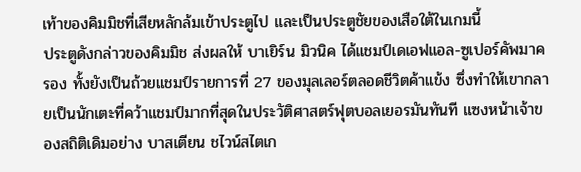เท้าของคิมมิชที่เสียหลักล้มเข้าประตูไป และเป็นประตูชัยของเสือใต้ในเกมนี้
ประตูดังกล่าวของคิมมิช ส่งผลให้ บาเยิร์น มิวนิค ได้แชมป์เดเอฟแอล-ซูเปอร์คัพมาครอง ทั้งยังเป็นถ้วยแชมป์รายการที่ 27 ของมุลเลอร์ตลอดชีวิตค้าแข้ง ซึ่งทำให้เขากลายเป็นนักเตะที่คว้าแชมป์มากที่สุดในประวัติศาสตร์ฟุตบอลเยอรมันทันที แซงหน้าเจ้าของสถิติเดิมอย่าง บาสเตียน ชไวน์สไตเก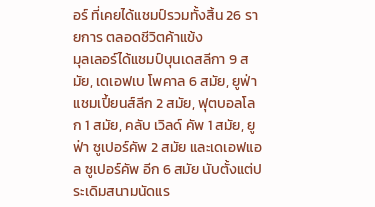อร์ ที่เคยได้แชมป์รวมทั้งสิ้น 26 รายการ ตลอดชีวิตค้าแข้ง
มุลเลอร์ได้แชมป์บุนเดสลีกา 9 สมัย, เดเอฟเบ โพคาล 6 สมัย, ยูฟ่า แชมเปี้ยนส์ลีก 2 สมัย, ฟุตบอลโลก 1 สมัย, คลับ เวิลด์ คัพ 1 สมัย, ยูฟ่า ซูเปอร์คัพ 2 สมัย และเดเอฟแอล ซูเปอร์คัพ อีก 6 สมัย นับตั้งแต่ประเดิมสนามนัดแร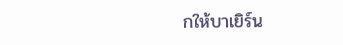กให้บาเยิร์น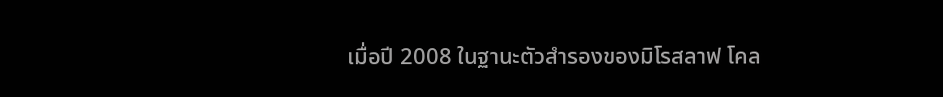เมื่อปี 2008 ในฐานะตัวสำรองของมิโรสลาฟ โคล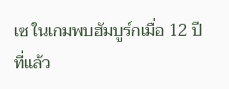เซ ในเกมพบฮัมบูร์กเมื่อ 12 ปีที่แล้ว